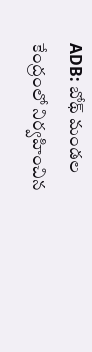ADB: బోథ్ మండల కేంద్రంలో నిర్వహించిన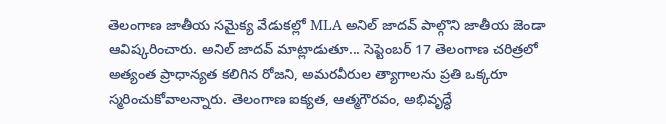తెలంగాణ జాతీయ సమైక్య వేడుకల్లో MLA అనిల్ జాదవ్ పాల్గొని జాతీయ జెండా ఆవిష్కరించారు. అనిల్ జాదవ్ మాట్లాడుతూ... సెప్టెంబర్ 17 తెలంగాణ చరిత్రలో అత్యంత ప్రాధాన్యత కలిగిన రోజని, అమరవీరుల త్యాగాలను ప్రతి ఒక్కరూ స్మరించుకోవాలన్నారు. తెలంగాణ ఐక్యత, ఆత్మగౌరవం, అభివృద్ధే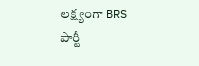లక్ష్యంగా BRS పార్టీ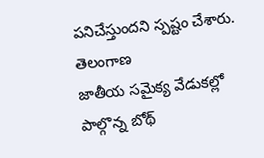పనిచేస్తుందని స్పష్టం చేశారు.
తెలంగాణ
జాతీయ సమైక్య వేడుకల్లో పాల్గొన్న బోథ్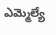ఎమ్మెల్యే